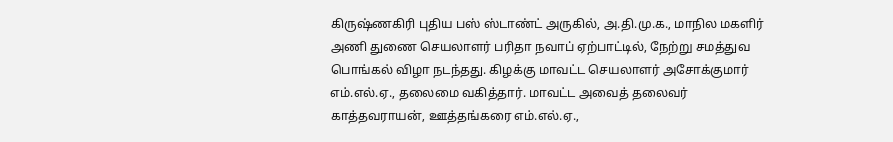கிருஷ்ணகிரி புதிய பஸ் ஸ்டாண்ட் அருகில், அ.தி.மு.க., மாநில மகளிர் அணி துணை செயலாளர் பரிதா நவாப் ஏற்பாட்டில், நேற்று சமத்துவ பொங்கல் விழா நடந்தது. கிழக்கு மாவட்ட செயலாளர் அசோக்குமார் எம்.எல்.ஏ., தலைமை வகித்தார். மாவட்ட அவைத் தலைவர் காத்தவராயன், ஊத்தங்கரை எம்.எல்.ஏ.,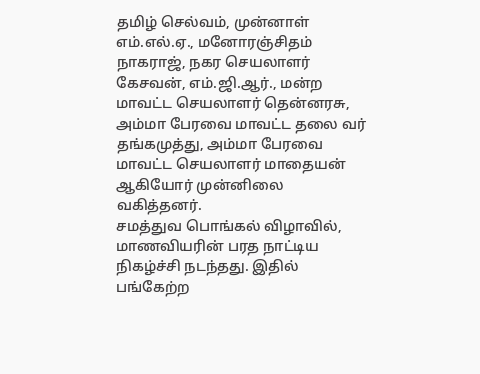தமிழ் செல்வம், முன்னாள் எம்.எல்.ஏ., மனோரஞ்சிதம் நாகராஜ், நகர செயலாளர் கேசவன், எம்.ஜி.ஆர்., மன்ற மாவட்ட செயலாளர் தென்னரசு, அம்மா பேரவை மாவட்ட தலை வர் தங்கமுத்து, அம்மா பேரவை மாவட்ட செயலாளர் மாதையன் ஆகியோர் முன்னிலை வகித்தனர்.
சமத்துவ பொங்கல் விழாவில், மாணவியரின் பரத நாட்டிய நிகழ்ச்சி நடந்தது. இதில் பங்கேற்ற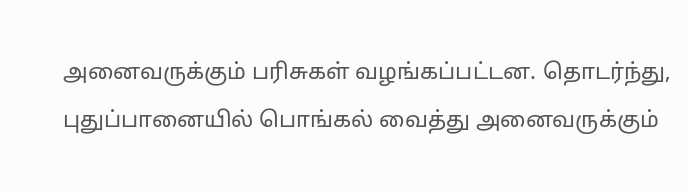அனைவருக்கும் பரிசுகள் வழங்கப்பட்டன. தொடர்ந்து, புதுப்பானையில் பொங்கல் வைத்து அனைவருக்கும்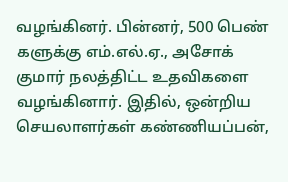வழங்கினர். பின்னர், 500 பெண் களுக்கு எம்.எல்.ஏ., அசோக் குமார் நலத்திட்ட உதவிகளை வழங்கினார். இதில், ஒன்றிய செயலாளர்கள் கண்ணியப்பன்,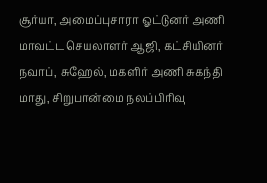சூர்யா, அமைப்புசாரா ஓட்டுனர் அணி மாவட்ட செயலாளர் ஆஜி, கட்சியினர் நவாப், சுஹேல், மகளிர் அணி சுகந்தி மாது, சிறுபான்மை நலப்பிரிவு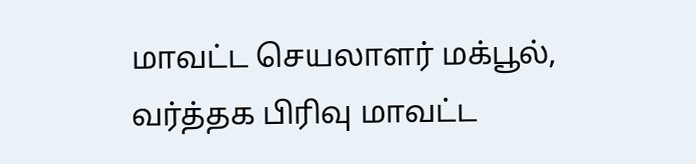மாவட்ட செயலாளர் மக்பூல், வர்த்தக பிரிவு மாவட்ட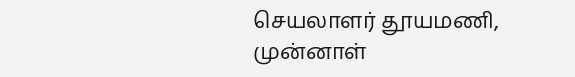செயலாளர் தூயமணி, முன்னாள்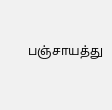பஞ்சாயத்து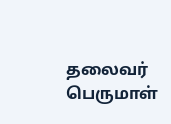தலைவர் பெருமாள்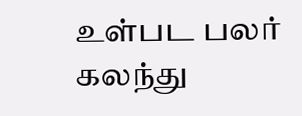உள்பட பலர் கலந்து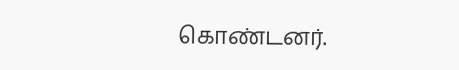கொண்டனர்.